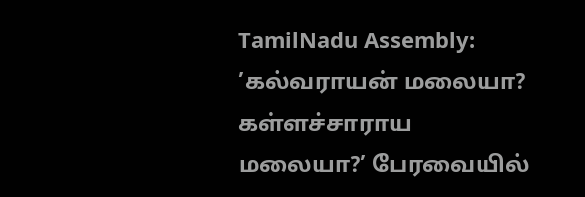TamilNadu Assembly: ’கல்வராயன் மலையா? கள்ளச்சாராய மலையா?’ பேரவையில்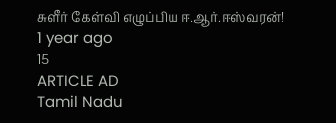சுளீர் கேள்வி எழுப்பிய ஈ.ஆர்.ஈஸ்வரன்!
1 year ago
15
ARTICLE AD
Tamil Nadu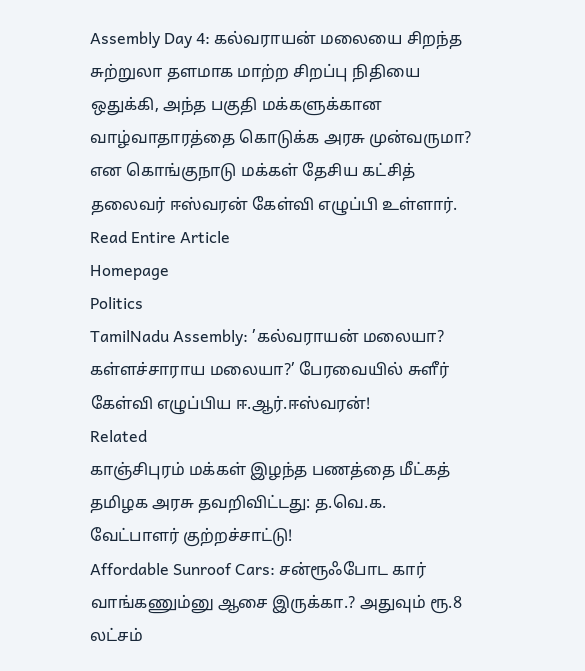Assembly Day 4: கல்வராயன் மலையை சிறந்த சுற்றுலா தளமாக மாற்ற சிறப்பு நிதியை ஒதுக்கி, அந்த பகுதி மக்களுக்கான வாழ்வாதாரத்தை கொடுக்க அரசு முன்வருமா? என கொங்குநாடு மக்கள் தேசிய கட்சித் தலைவர் ஈஸ்வரன் கேள்வி எழுப்பி உள்ளார்.
Read Entire Article
Homepage
Politics
TamilNadu Assembly: ’கல்வராயன் மலையா? கள்ளச்சாராய மலையா?’ பேரவையில் சுளீர் கேள்வி எழுப்பிய ஈ.ஆர்.ஈஸ்வரன்!
Related
காஞ்சிபுரம் மக்கள் இழந்த பணத்தை மீட்கத் தமிழக அரசு தவறிவிட்டது: த.வெ.க. வேட்பாளர் குற்றச்சாட்டு!
Affordable Sunroof Cars: சன்ரூஃபோட கார் வாங்கணும்னு ஆசை இருக்கா.? அதுவும் ரூ.8 லட்சம்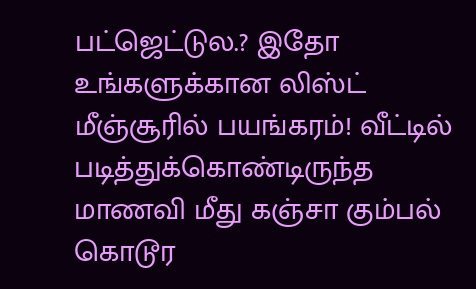பட்ஜெட்டுல.? இதோ உங்களுக்கான லிஸ்ட்
மீஞ்சூரில் பயங்கரம்! வீட்டில் படித்துக்கொண்டிருந்த மாணவி மீது கஞ்சா கும்பல் கொடூர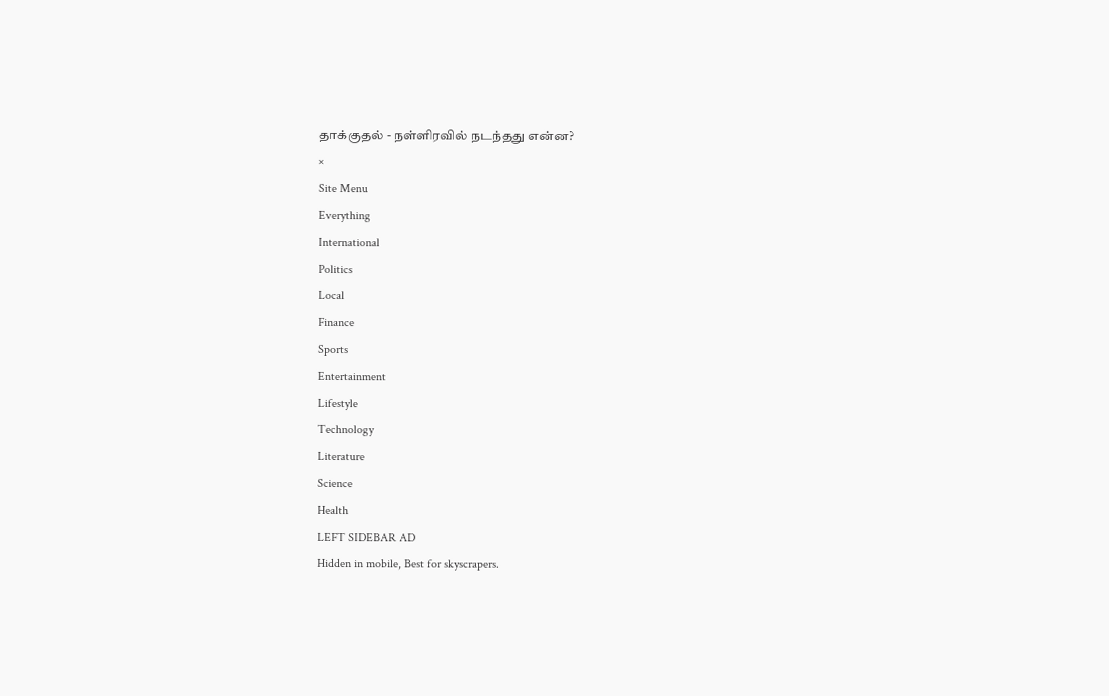தாக்குதல் - நள்ளிரவில் நடந்தது என்ன?
×
Site Menu
Everything
International
Politics
Local
Finance
Sports
Entertainment
Lifestyle
Technology
Literature
Science
Health
LEFT SIDEBAR AD
Hidden in mobile, Best for skyscrapers.